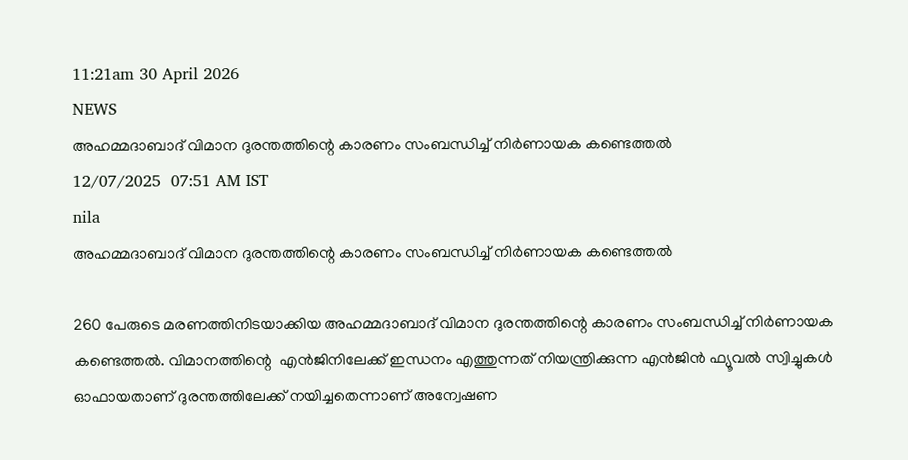11:21am 30 April 2026
NEWS
അഹമ്മദാബാദ് വിമാന ദുരന്തത്തിന്റെ കാരണം സംബന്ധിച്ച് നിർണായക കണ്ടെത്തൽ
12/07/2025  07:51 AM IST
nila
അഹമ്മദാബാദ് വിമാന ദുരന്തത്തിന്റെ കാരണം സംബന്ധിച്ച് നിർണായക കണ്ടെത്തൽ

260 പേരുടെ മരണത്തിനിടയാക്കിയ അഹമ്മദാബാദ് വിമാന ദുരന്തത്തിന്റെ കാരണം സംബന്ധിച്ച് നിർണായക കണ്ടെത്തൽ. വിമാനത്തിന്റെ  എൻജിനിലേക്ക് ഇന്ധനം എത്തുന്നത് നിയന്ത്രിക്കുന്ന എൻജിൻ ഫ്യൂവൽ സ്വിച്ചുകൾ ഓഫായതാണ് ദുരന്തത്തിലേക്ക് നയിച്ചതെന്നാണ് അന്വേഷണ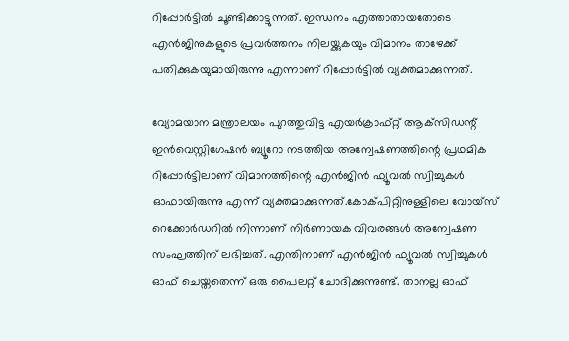റിപ്പോർട്ടിൽ ചൂണ്ടിക്കാട്ടുന്നത്. ഇന്ധനം എത്താതായതോടെ എൻജിനുകളുടെ പ്രവർത്തനം നിലയ്ക്കുകയും വിമാനം താഴേക്ക് പതിക്കുകയുമായിരുന്നു എന്നാണ് റിപ്പോർട്ടിൽ വ്യക്തമാക്കുന്നത്.

വ്യോമയാന മന്ത്രാലയം പുറത്തുവിട്ട എയർക്രാഫ്റ്റ് ആക്‌സിഡന്റ് ഇൻവെസ്റ്റിഗേഷൻ ബ്യൂറോ നടത്തിയ അന്വേഷണത്തിന്റെ പ്രഥമിക റിപ്പോർട്ടിലാണ് വിമാനത്തിന്റെ എൻജിൻ ഫ്യൂവൽ സ്വിച്ചുകൾ ഓഫായിരുന്നു എന്ന് വ്യക്തമാക്കുന്നത്.കോക്പിറ്റിനുള്ളിലെ വോയ്സ് റെക്കോർഡറിൽ നിന്നാണ് നിർണായക വിവരങ്ങൾ അന്വേഷണ സംഘത്തിന് ലഭിച്ചത്. എന്തിനാണ് എൻജിൻ ഫ്യൂവൽ സ്വിച്ചുകൾ ഓഫ് ചെയ്തതെന്ന് ഒരു പൈലറ്റ് ചോദിക്കുന്നുണ്ട്. താനല്ല ഓഫ്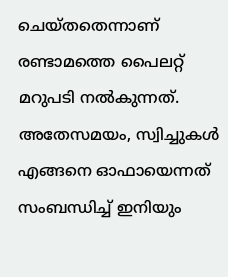ചെയ്തതെന്നാണ് രണ്ടാമത്തെ പൈലറ്റ് മറുപടി നൽകുന്നത്. അതേസമയം, സ്വിച്ചുകൾ എങ്ങനെ ഓഫായെന്നത് സംബന്ധിച്ച് ഇനിയും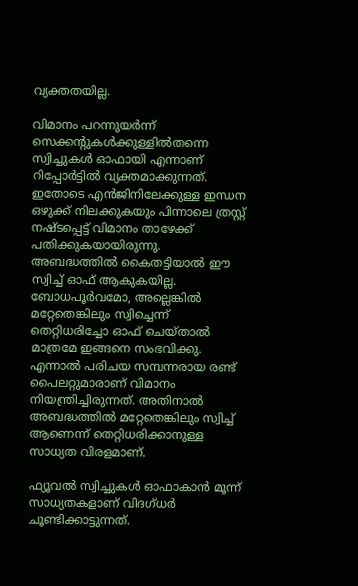വ്യക്തതയില്ല.

വിമാനം പറന്നുയർന്ന് സെക്കന്റുകൾക്കുള്ളിൽതന്നെ സ്വിച്ചുകൾ ഓഫായി എന്നാണ് റിപ്പോർട്ടിൽ വ്യക്തമാക്കുന്നത്. ഇതോടെ എൻജിനിലേക്കുള്ള ഇന്ധന ഒഴുക്ക് നിലക്കുകയും പിന്നാലെ ത്രസ്റ്റ് നഷ്ടപ്പെട്ട് വിമാനം താഴേക്ക് പതിക്കുകയായിരുന്നു. അബദ്ധത്തിൽ കൈതട്ടിയാൽ ഈ സ്വിച്ച് ഓഫ് ആകുകയില്ല. ബോധപൂർവമോ, അല്ലെങ്കിൽ മറ്റേതെങ്കിലും സ്വിച്ചെന്ന് തെറ്റിധരിച്ചോ ഓഫ് ചെയ്താൽ മാത്രമേ ഇങ്ങനെ സംഭവിക്കു. എന്നാൽ പരിചയ സമ്പന്നരായ രണ്ട് പൈലറ്റുമാരാണ് വിമാനം നിയന്ത്രിച്ചിരുന്നത്. അതിനാൽ അബദ്ധത്തിൽ മറ്റേതെങ്കിലും സ്വിച്ച് ആണെന്ന് തെറ്റിധരിക്കാനുള്ള സാധ്യത വിരളമാണ്.

ഫ്യൂവൽ സ്വിച്ചുകൾ ഓഫാകാൻ മൂന്ന് സാധ്യതകളാണ് വിദഗ്ധർ ചൂണ്ടിക്കാട്ടുന്നത്.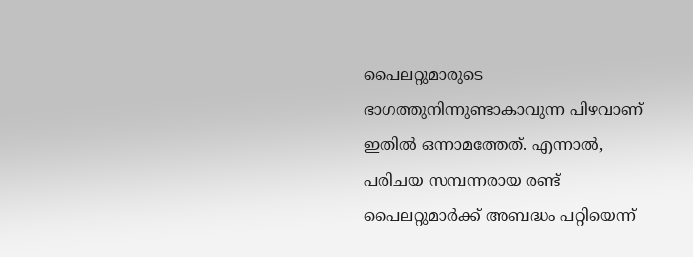പൈലറ്റുമാരുടെ ഭാഗത്തുനിന്നുണ്ടാകാവുന്ന പിഴവാണ് ഇതിൽ ഒന്നാമത്തേത്. എന്നാൽ, പരിചയ സമ്പന്നരായ രണ്ട് പൈലറ്റുമാർക്ക് അബദ്ധം പറ്റിയെന്ന്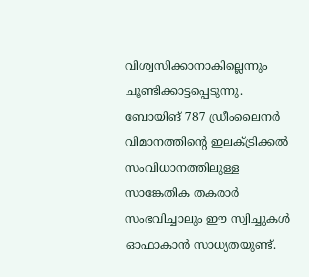വിശ്വസിക്കാനാകില്ലെന്നും ചൂണ്ടിക്കാട്ടപ്പെടുന്നു.
ബോയിങ് 787 ഡ്രീംലൈനർ വിമാനത്തിന്റെ ഇലക്ട്രിക്കൽ സംവിധാനത്തിലുള്ള സാങ്കേതിക തകരാർ സംഭവിച്ചാലും ഈ സ്വിച്ചുകൾ ഓഫാകാൻ സാധ്യതയുണ്ട്.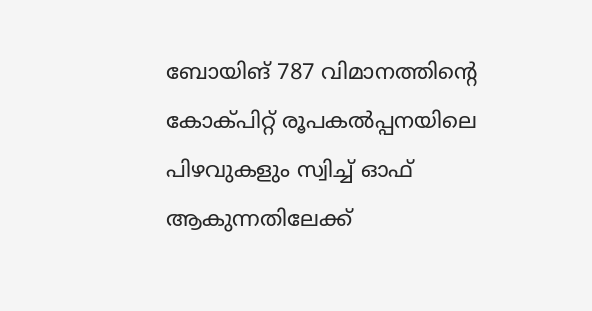ബോയിങ് 787 വിമാനത്തിന്റെ കോക്പിറ്റ് രൂപകൽപ്പനയിലെ പിഴവുകളും സ്വിച്ച് ഓഫ് ആകുന്നതിലേക്ക്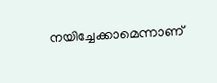നയിച്ചേക്കാമെന്നാണ്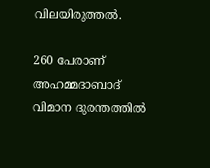വിലയിരുത്തൽ.

260 പേരാണ് അഹമ്മദാബാദ് വിമാന ദുരന്തത്തിൽ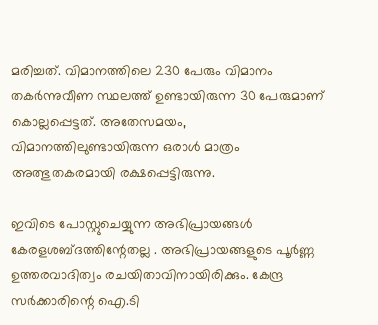മരിച്ചത്. വിമാനത്തിലെ 230 പേരും വിമാനം തകർന്നുവീണ സ്ഥലത്ത് ഉണ്ടായിരുന്ന 30 പേരുമാണ് കൊല്ലപ്പെട്ടത്. അതേസമയം, വിമാനത്തിലുണ്ടായിരുന്ന ഒരാൾ മാത്രം അത്ഭുതകരമായി രക്ഷപ്പെട്ടിരുന്നു.

ഇവിടെ പോസ്റ്റുചെയ്യുന്ന അഭിപ്രായങ്ങള്‍ കേരളശബ്‌ദത്തിന്റേതല്ല . അഭിപ്രായങ്ങളുടെ പൂര്‍ണ്ണ ഉത്തരവാദിത്വം രചയിതാവിനായിരിക്കും. കേന്ദ്ര സർക്കാരിന്റെ ഐ.ടി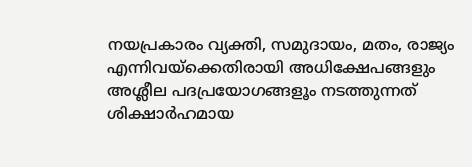നയപ്രകാരം വ്യക്തി, സമുദായം, മതം, രാജ്യം എന്നിവയ്ക്കെതിരായി അധിക്ഷേപങ്ങളും അശ്ലീല പദപ്രയോഗങ്ങളൂം നടത്തുന്നത് ശിക്ഷാര്‍ഹമായ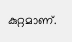കുറ്റമാണ്.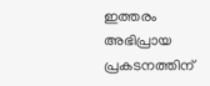ഇത്തരം അഭിപ്രായ പ്രകടനത്തിന്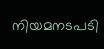നിയമനടപടി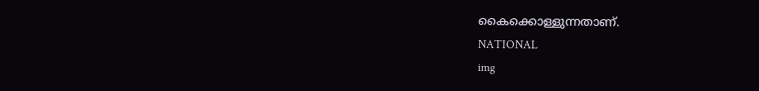കൈക്കൊള്ളുന്നതാണ്.
NATIONAL
img